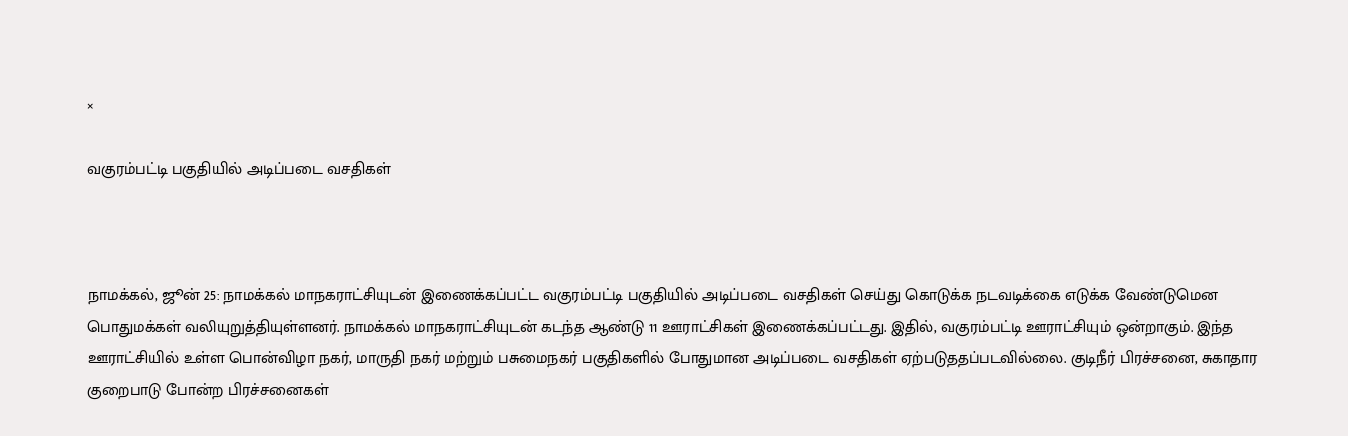×

வகுரம்பட்டி பகுதியில் அடிப்படை வசதிகள்



நாமக்கல், ஜூன் 25: நாமக்கல் மாநகராட்சியுடன் இணைக்கப்பட்ட வகுரம்பட்டி பகுதியில் அடிப்படை வசதிகள் செய்து கொடுக்க நடவடிக்கை எடுக்க வேண்டுமென பொதுமக்கள் வலியுறுத்தியுள்ளனர். நாமக்கல் மாநகராட்சியுடன் கடந்த ஆண்டு 11 ஊராட்சிகள் இணைக்கப்பட்டது. இதில், வகுரம்பட்டி ஊராட்சியும் ஒன்றாகும். இந்த ஊராட்சியில் உள்ள பொன்விழா நகர், மாருதி நகர் மற்றும் பசுமைநகர் பகுதிகளில் போதுமான அடிப்படை வசதிகள் ஏற்படுததப்படவில்லை. குடிநீர் பிரச்சனை, சுகாதார குறைபாடு போன்ற பிரச்சனைகள்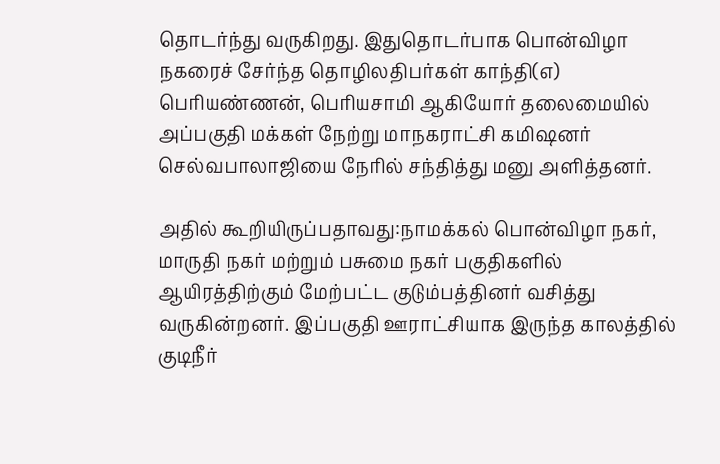தொடர்ந்து வருகிறது. இதுதொடர்பாக பொன்விழா நகரைச் சேர்ந்த தொழிலதிபர்கள் காந்தி(எ) பெரியண்ணன், பெரியசாமி ஆகியோர் தலைமையில் அப்பகுதி மக்கள் நேற்று மாநகராட்சி கமிஷனர் செல்வபாலாஜியை நேரில் சந்தித்து மனு அளித்தனர்.

அதில் கூறியிருப்பதாவது:நாமக்கல் பொன்விழா நகர், மாருதி நகர் மற்றும் பசுமை நகர் பகுதிகளில் ஆயிரத்திற்கும் மேற்பட்ட குடும்பத்தினர் வசித்து வருகின்றனர். இப்பகுதி ஊராட்சியாக இருந்த காலத்தில் குடிநீர்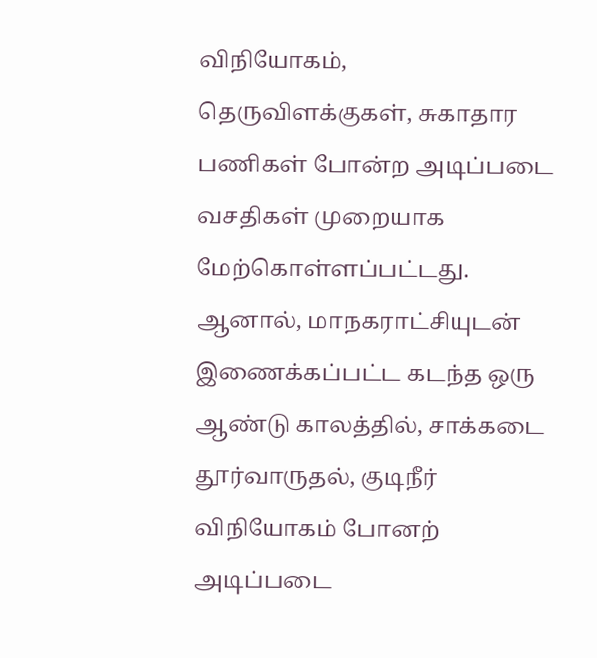விநியோகம், தெருவிளக்குகள், சுகாதார பணிகள் போன்ற அடிப்படை வசதிகள் முறையாக மேற்கொள்ளப்பட்டது. ஆனால், மாநகராட்சியுடன் இணைக்கப்பட்ட கடந்த ஒரு ஆண்டு காலத்தில், சாக்கடை தூர்வாருதல், குடிநீர் விநியோகம் போனற் அடிப்படை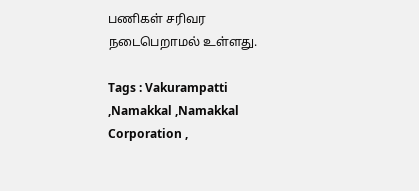பணிகள் சரிவர நடைபெறாமல் உள்ளது.

Tags : Vakurampatti ,Namakkal ,Namakkal Corporation ,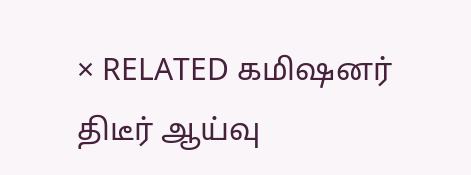× RELATED கமிஷனர் திடீர் ஆய்வு